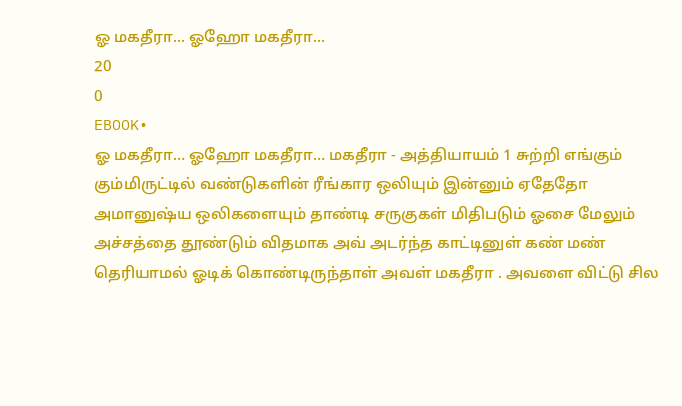ஓ மகதீரா... ஓஹோ மகதீரா...
20
0
EBOOK•
ஓ மகதீரா… ஓஹோ மகதீரா… மகதீரா - அத்தியாயம் 1 சுற்றி எங்கும் கும்மிருட்டில் வண்டுகளின் ரீங்கார ஒலியும் இன்னும் ஏதேதோ அமானுஷ்ய ஒலிகளையும் தாண்டி சருகுகள் மிதிபடும் ஓசை மேலும் அச்சத்தை தூண்டும் விதமாக அவ் அடர்ந்த காட்டினுள் கண் மண் தெரியாமல் ஓடிக் கொண்டிருந்தாள் அவள் மகதீரா . அவளை விட்டு சில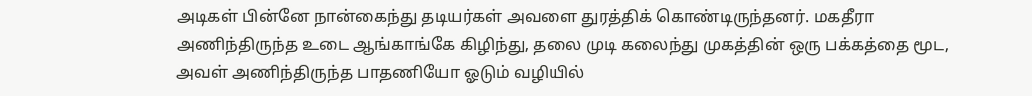அடிகள் பின்னே நான்கைந்து தடியர்கள் அவளை துரத்திக் கொண்டிருந்தனர். மகதீரா அணிந்திருந்த உடை ஆங்காங்கே கிழிந்து, தலை முடி கலைந்து முகத்தின் ஒரு பக்கத்தை மூட, அவள் அணிந்திருந்த பாதணியோ ஓடும் வழியில்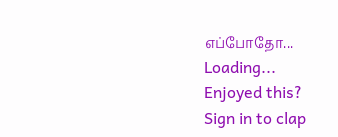எப்போதோ...
Loading...
Enjoyed this?
Sign in to clap